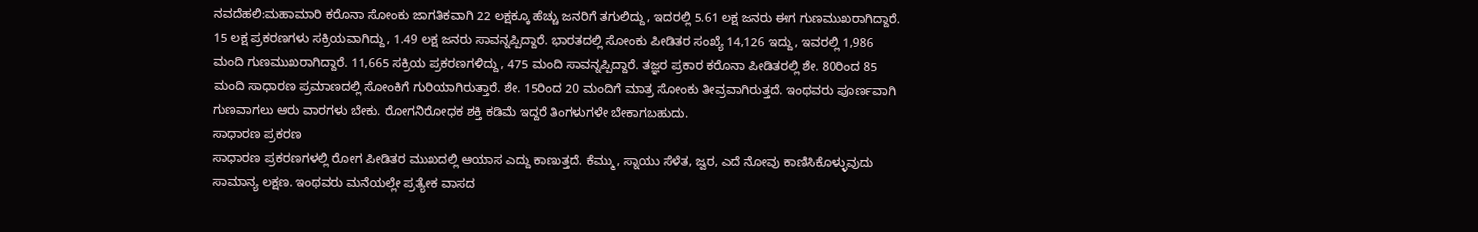ನವದೆಹಲಿ:ಮಹಾಮಾರಿ ಕರೊನಾ ಸೋಂಕು ಜಾಗತಿಕವಾಗಿ 22 ಲಕ್ಷಕ್ಕೂ ಹೆಚ್ಚು ಜನರಿಗೆ ತಗುಲಿದ್ದು, ಇದರಲ್ಲಿ 5.61 ಲಕ್ಷ ಜನರು ಈಗ ಗುಣಮುಖರಾಗಿದ್ದಾರೆ. 15 ಲಕ್ಷ ಪ್ರಕರಣಗಳು ಸಕ್ರಿಯವಾಗಿದ್ದು, 1.49 ಲಕ್ಷ ಜನರು ಸಾವನ್ನಪ್ಪಿದ್ದಾರೆ. ಭಾರತದಲ್ಲಿ ಸೋಂಕು ಪೀಡಿತರ ಸಂಖ್ಯೆ 14,126 ಇದ್ದು, ಇವರಲ್ಲಿ 1,986 ಮಂದಿ ಗುಣಮುಖರಾಗಿದ್ದಾರೆ. 11,665 ಸಕ್ರಿಯ ಪ್ರಕರಣಗಳಿದ್ದು, 475 ಮಂದಿ ಸಾವನ್ನಪ್ಪಿದ್ದಾರೆ. ತಜ್ಞರ ಪ್ರಕಾರ ಕರೊನಾ ಪೀಡಿತರಲ್ಲಿ ಶೇ. 80ರಿಂದ 85 ಮಂದಿ ಸಾಧಾರಣ ಪ್ರಮಾಣದಲ್ಲಿ ಸೋಂಕಿಗೆ ಗುರಿಯಾಗಿರುತ್ತಾರೆ. ಶೇ. 15ರಿಂದ 20 ಮಂದಿಗೆ ಮಾತ್ರ ಸೋಂಕು ತೀವ್ರವಾಗಿರುತ್ತದೆ. ಇಂಥವರು ಪೂರ್ಣವಾಗಿ ಗುಣವಾಗಲು ಆರು ವಾರಗಳು ಬೇಕು. ರೋಗನಿರೋಧಕ ಶಕ್ತಿ ಕಡಿಮೆ ಇದ್ದರೆ ತಿಂಗಳುಗಳೇ ಬೇಕಾಗಬಹುದು.
ಸಾಧಾರಣ ಪ್ರಕರಣ
ಸಾಧಾರಣ ಪ್ರಕರಣಗಳಲ್ಲಿ ರೋಗ ಪೀಡಿತರ ಮುಖದಲ್ಲಿ ಆಯಾಸ ಎದ್ದು ಕಾಣುತ್ತದೆ. ಕೆಮ್ಮು, ಸ್ನಾಯು ಸೆಳೆತ, ಜ್ವರ, ಎದೆ ನೋವು ಕಾಣಿಸಿಕೊಳ್ಳುವುದು ಸಾಮಾನ್ಯ ಲಕ್ಷಣ. ಇಂಥವರು ಮನೆಯಲ್ಲೇ ಪ್ರತ್ಯೇಕ ವಾಸದ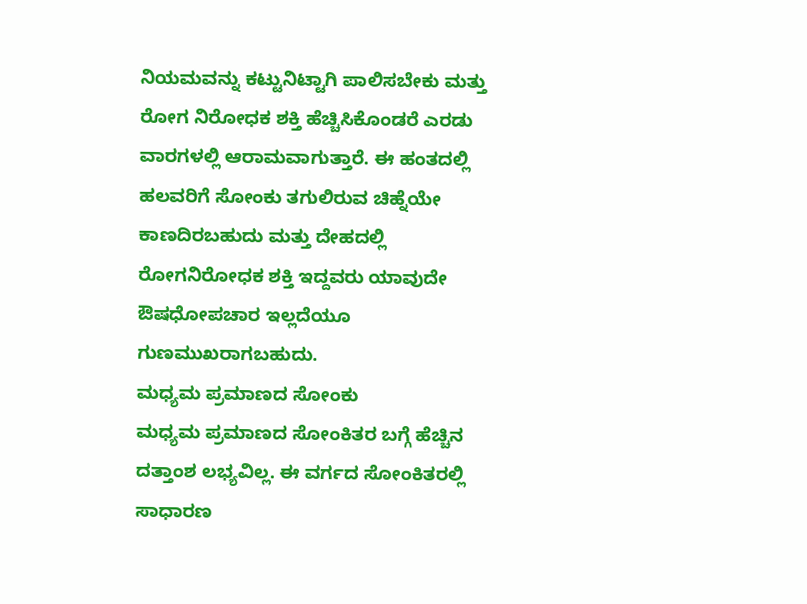ನಿಯಮವನ್ನು ಕಟ್ಟುನಿಟ್ಟಾಗಿ ಪಾಲಿಸಬೇಕು ಮತ್ತು ರೋಗ ನಿರೋಧಕ ಶಕ್ತಿ ಹೆಚ್ಚಿಸಿಕೊಂಡರೆ ಎರಡು ವಾರಗಳಲ್ಲಿ ಆರಾಮವಾಗುತ್ತಾರೆ. ಈ ಹಂತದಲ್ಲಿ ಹಲವರಿಗೆ ಸೋಂಕು ತಗುಲಿರುವ ಚಿಹ್ನೆಯೇ ಕಾಣದಿರಬಹುದು ಮತ್ತು ದೇಹದಲ್ಲಿ ರೋಗನಿರೋಧಕ ಶಕ್ತಿ ಇದ್ದವರು ಯಾವುದೇ ಔಷಧೋಪಚಾರ ಇಲ್ಲದೆಯೂ ಗುಣಮುಖರಾಗಬಹುದು.
ಮಧ್ಯಮ ಪ್ರಮಾಣದ ಸೋಂಕು
ಮಧ್ಯಮ ಪ್ರಮಾಣದ ಸೋಂಕಿತರ ಬಗ್ಗೆ ಹೆಚ್ಚಿನ ದತ್ತಾಂಶ ಲಭ್ಯವಿಲ್ಲ. ಈ ವರ್ಗದ ಸೋಂಕಿತರಲ್ಲಿ ಸಾಧಾರಣ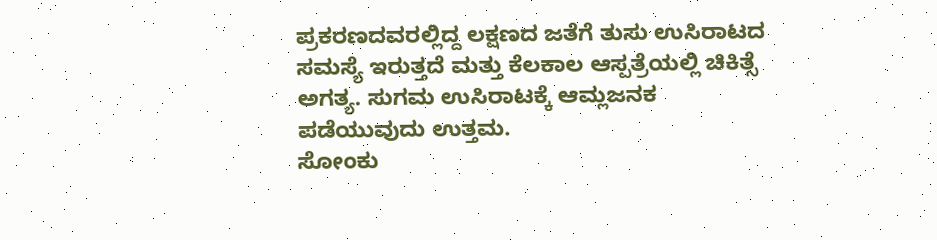ಪ್ರಕರಣದವರಲ್ಲಿದ್ದ ಲಕ್ಷಣದ ಜತೆಗೆ ತುಸು ಉಸಿರಾಟದ ಸಮಸ್ಯೆ ಇರುತ್ತದೆ ಮತ್ತು ಕೆಲಕಾಲ ಆಸ್ಪತ್ರೆಯಲ್ಲಿ ಚಿಕಿತ್ಸೆ ಅಗತ್ಯ. ಸುಗಮ ಉಸಿರಾಟಕ್ಕೆ ಆಮ್ಲಜನಕ ಪಡೆಯುವುದು ಉತ್ತಮ.
ಸೋಂಕು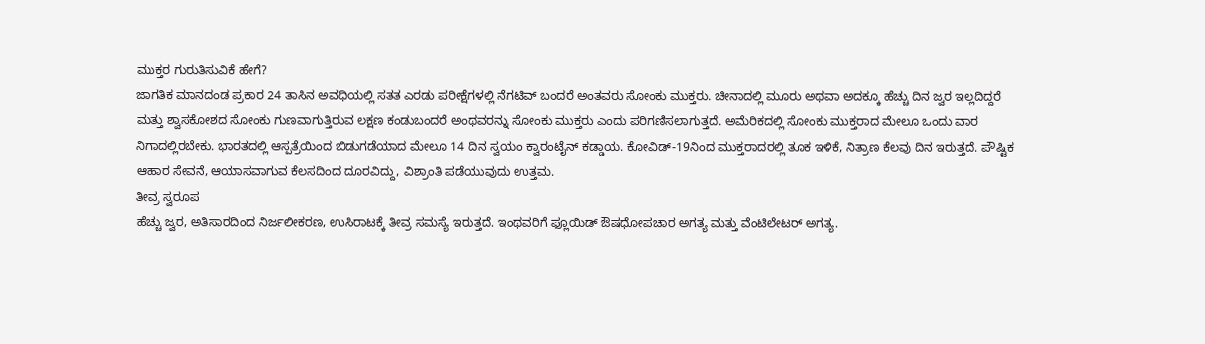ಮುಕ್ತರ ಗುರುತಿಸುವಿಕೆ ಹೇಗೆ?
ಜಾಗತಿಕ ಮಾನದಂಡ ಪ್ರಕಾರ 24 ತಾಸಿನ ಅವಧಿಯಲ್ಲಿ ಸತತ ಎರಡು ಪರೀಕ್ಷೆಗಳಲ್ಲಿ ನೆಗಟಿವ್ ಬಂದರೆ ಅಂತವರು ಸೋಂಕು ಮುಕ್ತರು. ಚೀನಾದಲ್ಲಿ ಮೂರು ಅಥವಾ ಅದಕ್ಕೂ ಹೆಚ್ಚು ದಿನ ಜ್ವರ ಇಲ್ಲದಿದ್ದರೆ ಮತ್ತು ಶ್ವಾಸಕೋಶದ ಸೋಂಕು ಗುಣವಾಗುತ್ತಿರುವ ಲಕ್ಷಣ ಕಂಡುಬಂದರೆ ಅಂಥವರನ್ನು ಸೋಂಕು ಮುಕ್ತರು ಎಂದು ಪರಿಗಣಿಸಲಾಗುತ್ತದೆ. ಅಮೆರಿಕದಲ್ಲಿ ಸೋಂಕು ಮುಕ್ತರಾದ ಮೇಲೂ ಒಂದು ವಾರ ನಿಗಾದಲ್ಲಿರಬೇಕು. ಭಾರತದಲ್ಲಿ ಆಸ್ಪತ್ರೆಯಿಂದ ಬಿಡುಗಡೆಯಾದ ಮೇಲೂ 14 ದಿನ ಸ್ವಯಂ ಕ್ವಾರಂಟೈನ್ ಕಡ್ಡಾಯ. ಕೋವಿಡ್-19ನಿಂದ ಮುಕ್ತರಾದರಲ್ಲಿ ತೂಕ ಇಳಿಕೆ, ನಿತ್ರಾಣ ಕೆಲವು ದಿನ ಇರುತ್ತದೆ. ಪೌಷ್ಟಿಕ ಆಹಾರ ಸೇವನೆ, ಆಯಾಸವಾಗುವ ಕೆಲಸದಿಂದ ದೂರವಿದ್ದು, ವಿಶ್ರಾಂತಿ ಪಡೆಯುವುದು ಉತ್ತಮ.
ತೀವ್ರ ಸ್ವರೂಪ
ಹೆಚ್ಚು ಜ್ವರ, ಅತಿಸಾರದಿಂದ ನಿರ್ಜಲೀಕರಣ, ಉಸಿರಾಟಕ್ಕೆ ತೀವ್ರ ಸಮಸ್ಯೆ ಇರುತ್ತದೆ. ಇಂಥವರಿಗೆ ಫ್ಲೂಯಿಡ್ ಔಷಧೋಪಚಾರ ಅಗತ್ಯ ಮತ್ತು ವೆಂಟಿಲೇಟರ್ ಅಗತ್ಯ.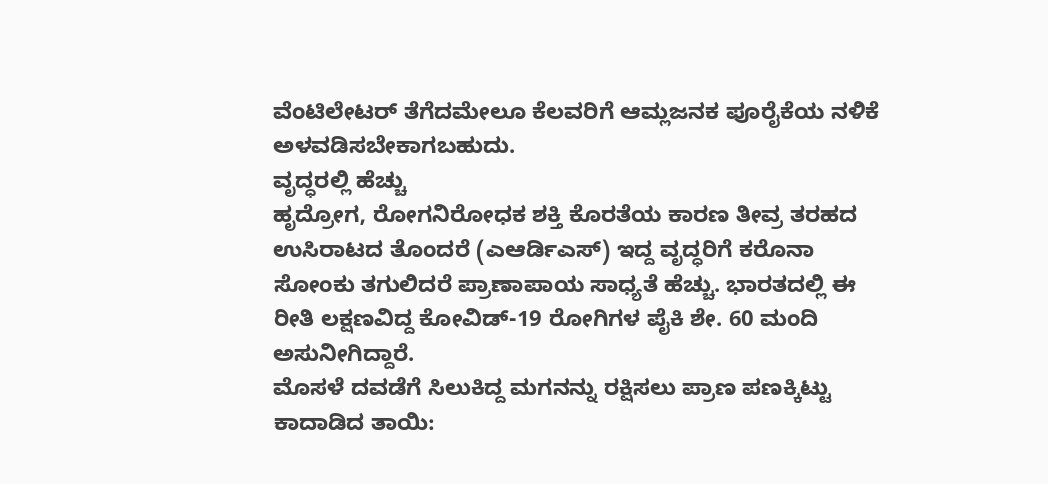ವೆಂಟಿಲೇಟರ್ ತೆಗೆದಮೇಲೂ ಕೆಲವರಿಗೆ ಆಮ್ಲಜನಕ ಪೂರೈಕೆಯ ನಳಿಕೆ ಅಳವಡಿಸಬೇಕಾಗಬಹುದು.
ವೃದ್ಧರಲ್ಲಿ ಹೆಚ್ಚು
ಹೃದ್ರೋಗ, ರೋಗನಿರೋಧಕ ಶಕ್ತಿ ಕೊರತೆಯ ಕಾರಣ ತೀವ್ರ ತರಹದ ಉಸಿರಾಟದ ತೊಂದರೆ (ಎಆರ್ಡಿಎಸ್) ಇದ್ದ ವೃದ್ಧರಿಗೆ ಕರೊನಾ ಸೋಂಕು ತಗುಲಿದರೆ ಪ್ರಾಣಾಪಾಯ ಸಾಧ್ಯತೆ ಹೆಚ್ಚು. ಭಾರತದಲ್ಲಿ ಈ ರೀತಿ ಲಕ್ಷಣವಿದ್ದ ಕೋವಿಡ್-19 ರೋಗಿಗಳ ಪೈಕಿ ಶೇ. 60 ಮಂದಿ ಅಸುನೀಗಿದ್ದಾರೆ.
ಮೊಸಳೆ ದವಡೆಗೆ ಸಿಲುಕಿದ್ದ ಮಗನನ್ನು ರಕ್ಷಿಸಲು ಪ್ರಾಣ ಪಣಕ್ಕಿಟ್ಟು ಕಾದಾಡಿದ ತಾಯಿ: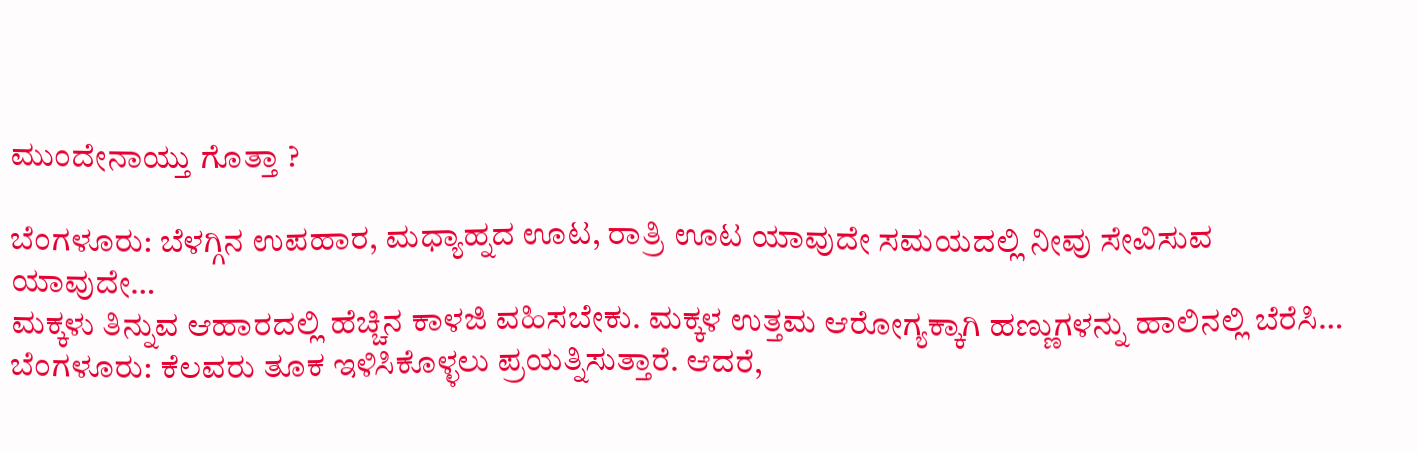ಮುಂದೇನಾಯ್ತು ಗೊತ್ತಾ ?

ಬೆಂಗಳೂರು: ಬೆಳಗ್ಗಿನ ಉಪಹಾರ, ಮಧ್ಯಾಹ್ನದ ಊಟ, ರಾತ್ರಿ ಊಟ ಯಾವುದೇ ಸಮಯದಲ್ಲಿ ನೀವು ಸೇವಿಸುವ ಯಾವುದೇ…
ಮಕ್ಕಳು ತಿನ್ನುವ ಆಹಾರದಲ್ಲಿ ಹೆಚ್ಚಿನ ಕಾಳಜಿ ವಹಿಸಬೇಕು. ಮಕ್ಕಳ ಉತ್ತಮ ಆರೋಗ್ಯಕ್ಕಾಗಿ ಹಣ್ಣುಗಳನ್ನು ಹಾಲಿನಲ್ಲಿ ಬೆರೆಸಿ…
ಬೆಂಗಳೂರು: ಕೆಲವರು ತೂಕ ಇಳಿಸಿಕೊಳ್ಳಲು ಪ್ರಯತ್ನಿಸುತ್ತಾರೆ. ಆದರೆ,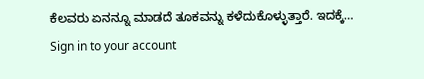ಕೆಲವರು ಏನನ್ನೂ ಮಾಡದೆ ತೂಕವನ್ನು ಕಳೆದುಕೊಳ್ಳುತ್ತಾರೆ. ಇದಕ್ಕೆ…
Sign in to your account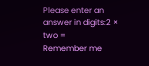Please enter an answer in digits:2 × two =
Remember me